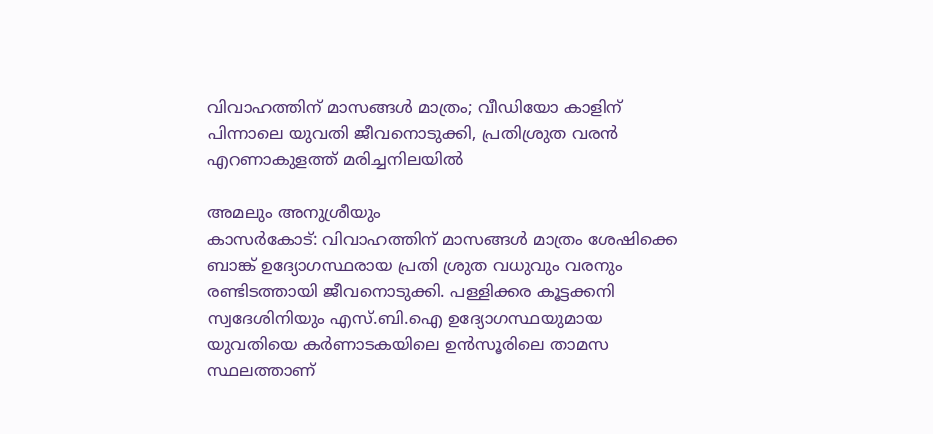വിവാഹത്തിന് മാസങ്ങൾ മാത്രം; വീഡിയോ കാളിന് പിന്നാലെ യുവതി ജീവനൊടുക്കി, പ്രതിശ്രുത വരൻ എറണാകുളത്ത് മരിച്ചനിലയിൽ

അമലും അനുശ്രീയും
കാസർകോട്: വിവാഹത്തിന് മാസങ്ങൾ മാത്രം ശേഷിക്കെ ബാങ്ക് ഉദ്യോഗസ്ഥരായ പ്രതി ശ്രുത വധുവും വരനും രണ്ടിടത്തായി ജീവനൊടുക്കി. പള്ളിക്കര കൂട്ടക്കനി സ്വദേശിനിയും എസ്.ബി.ഐ ഉദ്യോഗസ്ഥയുമായ യുവതിയെ കർണാടകയിലെ ഉൻസൂരിലെ താമസ സ്ഥലത്താണ്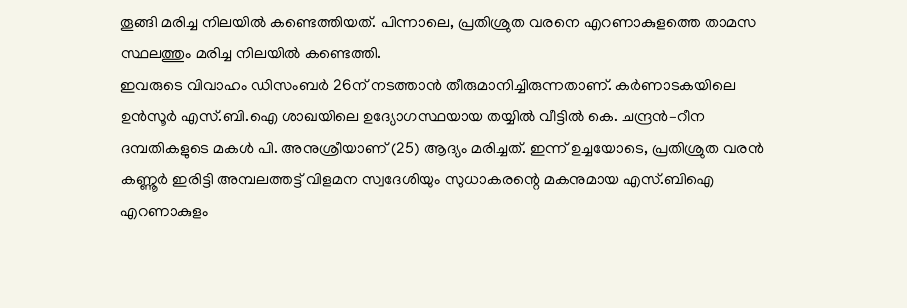തൂങ്ങി മരിച്ച നിലയിൽ കണ്ടെത്തിയത്. പിന്നാലെ, പ്രതിശ്രുത വരനെ എറണാകുളത്തെ താമസ സ്ഥലത്തും മരിച്ച നിലയിൽ കണ്ടെത്തി.
ഇവരുടെ വിവാഹം ഡിസംബർ 26ന് നടത്താൻ തീരുമാനിച്ചിരുന്നതാണ്. കർണാടകയിലെ ഉൻസൂർ എസ്.ബി.ഐ ശാഖയിലെ ഉദ്യോഗസ്ഥയായ തയ്യിൽ വീട്ടിൽ കെ. ചന്ദ്രൻ–റീന ദമ്പതികളുടെ മകൾ പി. അനുശ്രീയാണ് (25) ആദ്യം മരിച്ചത്. ഇന്ന് ഉച്ചയോടെ, പ്രതിശ്രുത വരൻ കണ്ണൂർ ഇരിട്ടി അമ്പലത്തട്ട് വിളമന സ്വദേശിയും സുധാകരന്റെ മകനുമായ എസ്.ബിഐ എറണാകുളം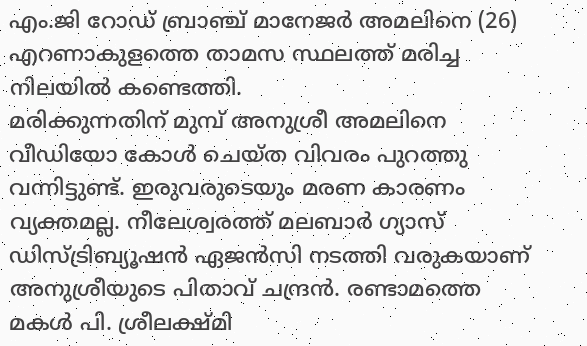എം.ജി റോഡ് ബ്രാഞ്ച് മാനേജർ അമലിനെ (26) എറണാകുളത്തെ താമസ സ്ഥലത്ത് മരിച്ച നിലയിൽ കണ്ടെത്തി.
മരിക്കുന്നതിന് മുമ്പ് അനുശ്രീ അമലിനെ വീഡിയോ കോൾ ചെയ്ത വിവരം പുറത്തു വന്നിട്ടുണ്ട്. ഇരുവരുടെയും മരണ കാരണം വ്യക്തമല്ല. നീലേശ്വരത്ത് മലബാർ ഗ്യാസ് ഡിസ്ട്രിബ്യൂഷൻ ഏജൻസി നടത്തി വരുകയാണ് അനുശ്രീയുടെ പിതാവ് ചന്ദ്രൻ. രണ്ടാമത്തെ മകൾ പി. ശ്രീലക്ഷ്മി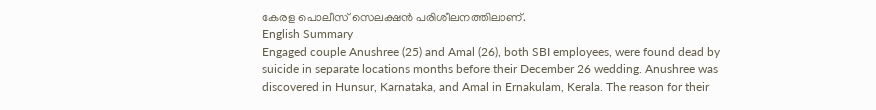കേരള പൊലീസ് സെലക്ഷൻ പരിശീലനത്തിലാണ്.
English Summary
Engaged couple Anushree (25) and Amal (26), both SBI employees, were found dead by suicide in separate locations months before their December 26 wedding. Anushree was discovered in Hunsur, Karnataka, and Amal in Ernakulam, Kerala. The reason for their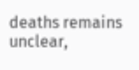deaths remains unclear,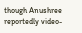though Anushree reportedly video-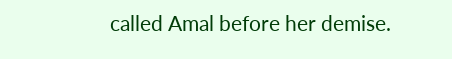called Amal before her demise.